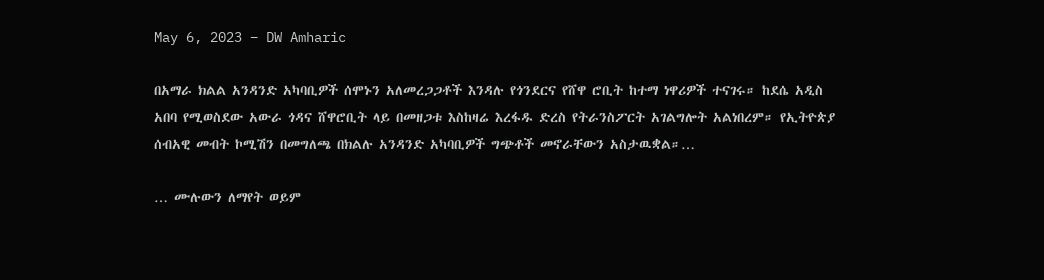May 6, 2023 – DW Amharic

በአማራ ክልል አንዳንድ አካባቢዎች ሰሞኑን አለመረጋጋቶች እንዳሉ የጎንደርና የሸዋ ሮቢት ከተማ ነዋሪዎች ተናገሩ። ከደሴ አዲስ አበባ የሚወስደው አውራ ጎዳና ሸዋሮቢት ላይ በመዘጋቱ እስከዛሬ እረፋዱ ድረስ የትራንስፖርት አገልግሎት አልነበረም። የኢትዮጵያ ሰብአዊ መብት ኮሚሽን በመግለጫ በክልሉ አንዳንድ አካባቢዎች ግጭቶች መኖራቸውን አስታዉቋል።…

… ሙሉውን ለማየት ወይም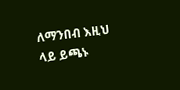ለማንበብ እዚህ ላይ ይጫኑ